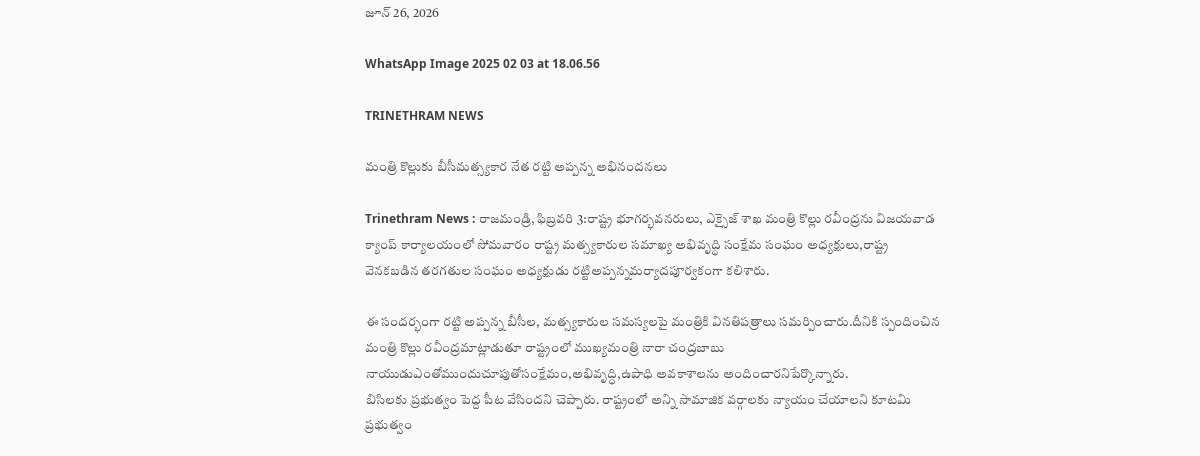జూన్ 26, 2026

WhatsApp Image 2025 02 03 at 18.06.56

TRINETHRAM NEWS

మంత్రి కొల్లుకు బీసీమత్స్యకార నేత రట్టి అప్పన్న అభినందనలు

Trinethram News : రాజమండ్రి, ఫిబ్రవరి 3:రాష్ట్ర భూగర్భవనరులు, ఎక్సైజ్ శాఖ మంత్రి కొల్లు రవీంద్రను విజయవాడ క్యాంప్ కార్యాలయంలో సోమవారం రాష్ట్ర మత్స్యకారుల సమాఖ్య అభివృద్ధి సంక్షేమ సంఘం అధ్యక్షులు,రాష్ట్ర వెనకబడిన తరగతుల సంఘం అధ్యక్షుడు రట్టిఅప్పన్నమర్యాదపూర్వకంగా కలిశారు.

ఈ సందర్భంగా రట్టి అప్పన్న బీసీల, మత్స్యకారుల సమస్యలపై మంత్రికి వినతిపత్రాలు సమర్పించారు.దీనికి స్పందించిన మంత్రి కొల్లు రవీంద్రమాట్లాడుతూ రాష్ట్రంలో ముఖ్యమంత్రి నారా చంద్రబాబు నాయుడుఎంతోముందుచూపుతోసంక్షేమం,అభివృద్ధి,ఉపాధి అవకాశాలను అందించారనిపేర్కొన్నారు.
బిసిలకు ప్రభుత్వం పెద్ద పీట వేసిందని చెప్పారు. రాష్ట్రంలో అన్ని సామాజిక వర్గాలకు న్యాయం చేయాలని కూటమి ప్రభుత్వం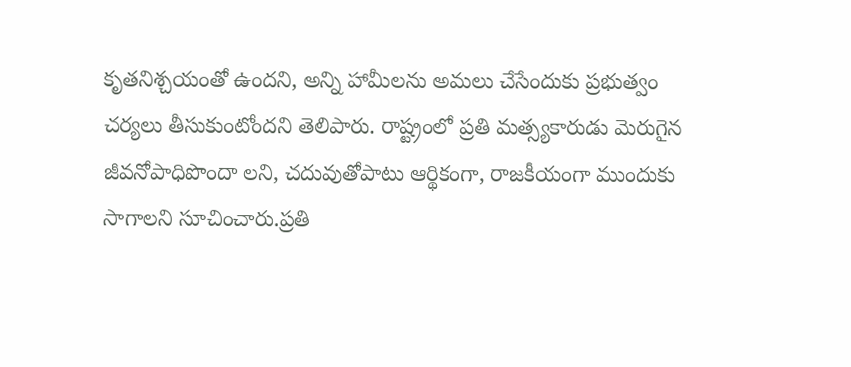కృతనిశ్చయంతో ఉందని, అన్ని హామీలను అమలు చేసేందుకు ప్రభుత్వం చర్యలు తీసుకుంటోందని తెలిపారు. రాష్ట్రంలో ప్రతి మత్స్యకారుడు మెరుగైన జీవనోపాధిపొందా లని, చదువుతోపాటు ఆర్థికంగా, రాజకీయంగా ముందుకు సాగాలని సూచించారు.ప్రతి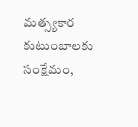మత్స్యకార కుటుంబాలకు సంక్షేమం,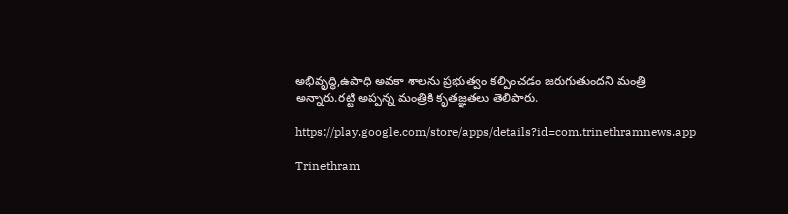అభివృద్ధి,ఉపాధి అవకా శాలను ప్రభుత్వం కల్పించడం జరుగుతుందని మంత్రి అన్నారు.రట్టి అప్పన్న మంత్రికి కృతజ్ఞతలు తెలిపారు.

https://play.google.com/store/apps/details?id=com.trinethramnews.app

Trinethram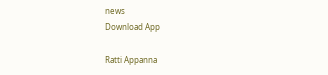news
Download App

Ratti Appanna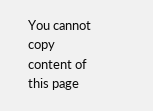You cannot copy content of this page